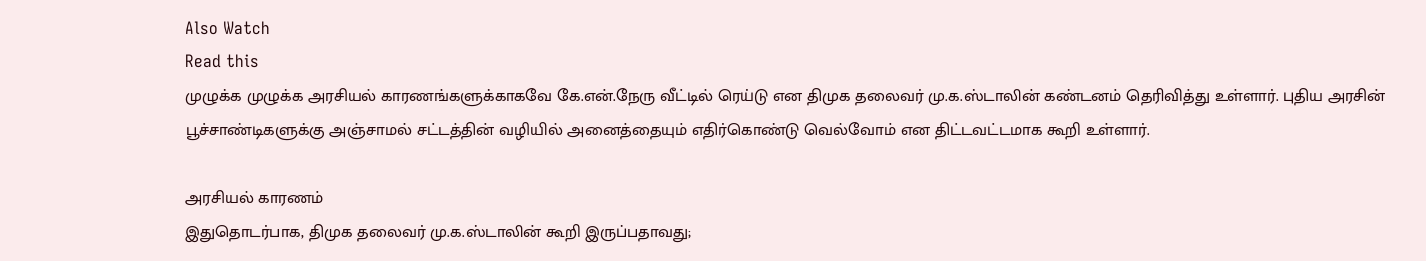Also Watch
Read this
முழுக்க முழுக்க அரசியல் காரணங்களுக்காகவே கே.என்.நேரு வீட்டில் ரெய்டு என திமுக தலைவர் மு.க.ஸ்டாலின் கண்டனம் தெரிவித்து உள்ளார். புதிய அரசின் பூச்சாண்டிகளுக்கு அஞ்சாமல் சட்டத்தின் வழியில் அனைத்தையும் எதிர்கொண்டு வெல்வோம் என திட்டவட்டமாக கூறி உள்ளார்.

அரசியல் காரணம்
இதுதொடர்பாக, திமுக தலைவர் மு.க.ஸ்டாலின் கூறி இருப்பதாவது;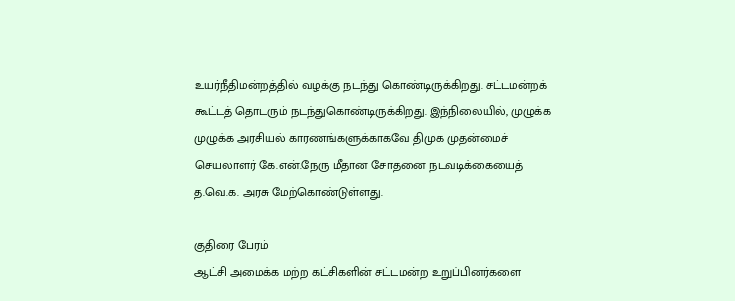உயர்நீதிமன்றத்தில் வழக்கு நடந்து கொண்டிருக்கிறது. சட்டமன்றக் கூட்டத் தொடரும் நடந்துகொண்டிருக்கிறது. இந்நிலையில், முழுக்க முழுக்க அரசியல் காரணங்களுக்காகவே திமுக முதன்மைச் செயலாளர் கே.என்.நேரு மீதான சோதனை நடவடிக்கையைத் த.வெ.க. அரசு மேற்கொண்டுள்ளது.

குதிரை பேரம்
ஆட்சி அமைக்க மற்ற கட்சிகளின் சட்டமன்ற உறுப்பினர்களை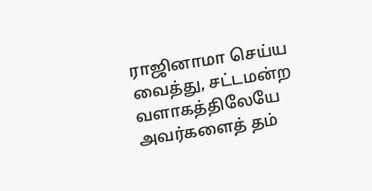ராஜினாமா செய்ய வைத்து, சட்டமன்ற வளாகத்திலேயே அவர்களைத் தம்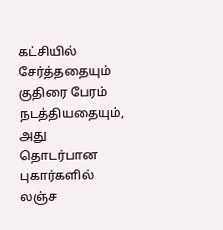கட்சியில் சேர்த்ததையும் குதிரை பேரம் நடத்தியதையும், அது தொடர்பான புகார்களில் லஞ்ச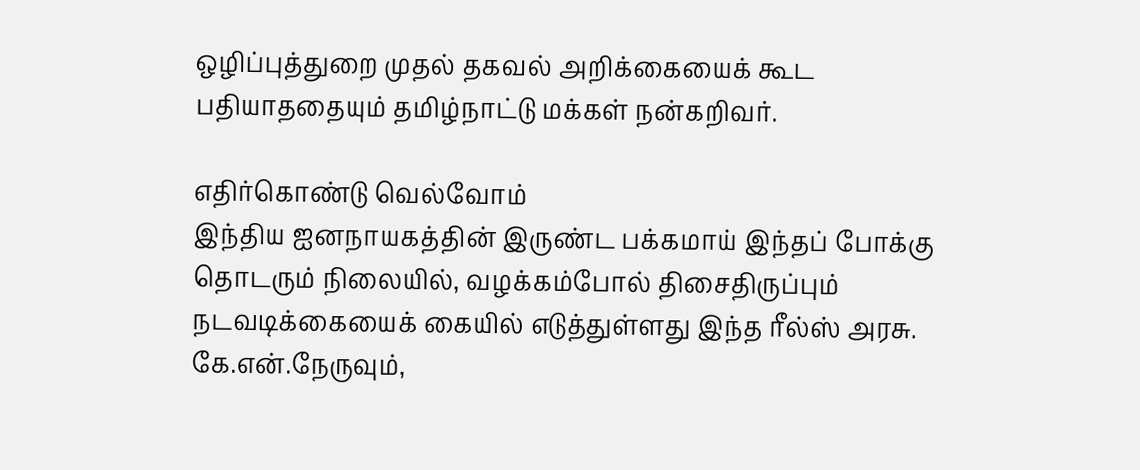ஒழிப்புத்துறை முதல் தகவல் அறிக்கையைக் கூட பதியாததையும் தமிழ்நாட்டு மக்கள் நன்கறிவர்.

எதிர்கொண்டு வெல்வோம்
இந்திய ஐனநாயகத்தின் இருண்ட பக்கமாய் இந்தப் போக்கு தொடரும் நிலையில், வழக்கம்போல் திசைதிருப்பும் நடவடிக்கையைக் கையில் எடுத்துள்ளது இந்த ரீல்ஸ் அரசு. கே.என்.நேருவும்,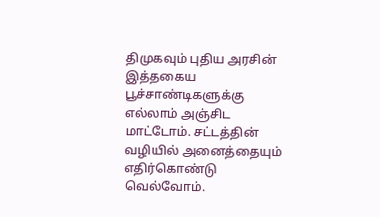திமுகவும் புதிய அரசின் இத்தகைய பூச்சாண்டிகளுக்கு எல்லாம் அஞ்சிட மாட்டோம். சட்டத்தின் வழியில் அனைத்தையும் எதிர்கொண்டு வெல்வோம்.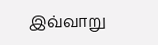இவ்வாறு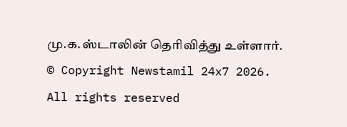மு.க.ஸ்டாலின் தெரிவித்து உள்ளார்.
© Copyright Newstamil 24x7 2026. All rights reserved